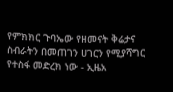የምክክር ጉባኤው የዘመናት ቅሬታና ስብራትን በመጠገን ሀገርን የሚያሻግር የተስፋ መድረክ ነው - ኢዜአ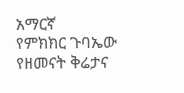አማርኛ
የምክክር ጉባኤው የዘመናት ቅሬታና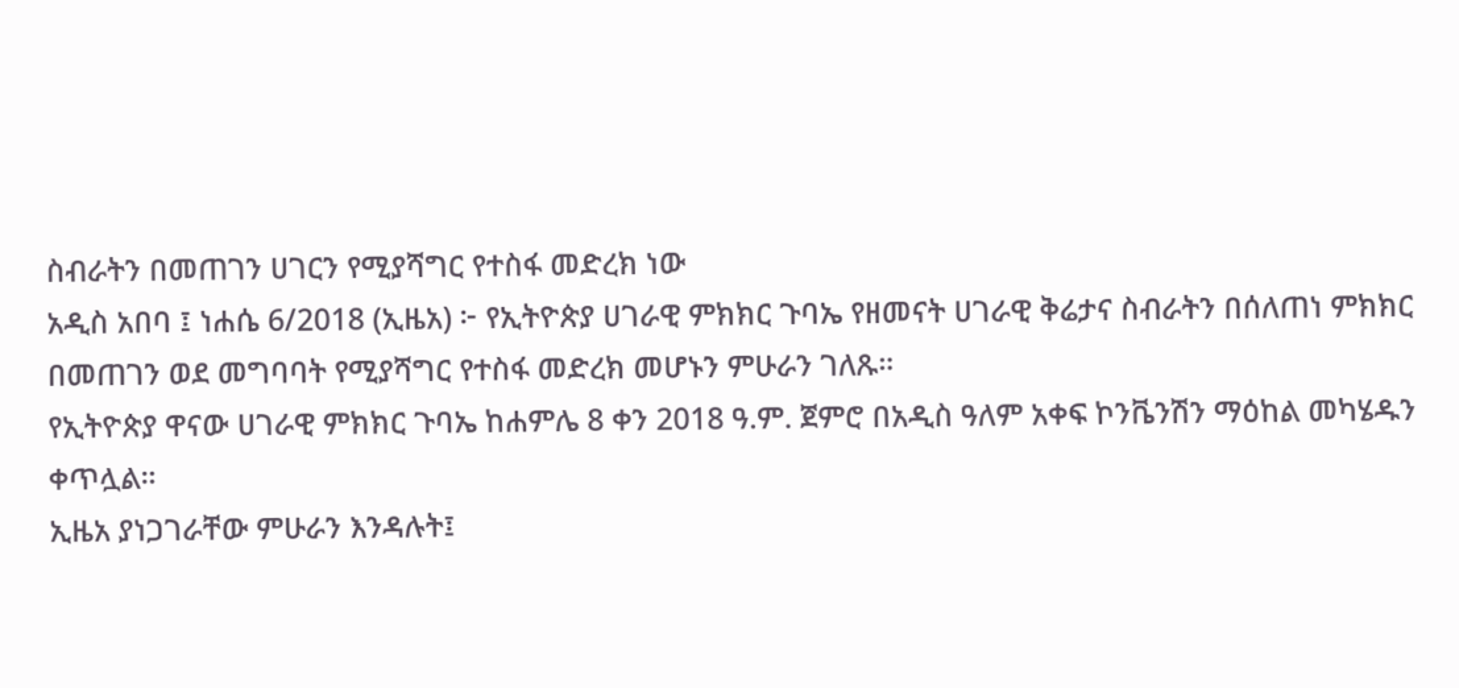ስብራትን በመጠገን ሀገርን የሚያሻግር የተስፋ መድረክ ነው
አዲስ አበባ ፤ ነሐሴ 6/2018 (ኢዜአ) ፦ የኢትዮጵያ ሀገራዊ ምክክር ጉባኤ የዘመናት ሀገራዊ ቅሬታና ስብራትን በሰለጠነ ምክክር በመጠገን ወደ መግባባት የሚያሻግር የተስፋ መድረክ መሆኑን ምሁራን ገለጹ።
የኢትዮጵያ ዋናው ሀገራዊ ምክክር ጉባኤ ከሐምሌ 8 ቀን 2018 ዓ.ም. ጀምሮ በአዲስ ዓለም አቀፍ ኮንቬንሽን ማዕከል መካሄዱን ቀጥሏል።
ኢዜአ ያነጋገራቸው ምሁራን እንዳሉት፤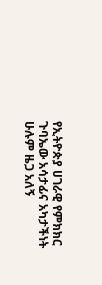የኢትዮጵያ ሀገራዊ የምክክር ጉባኤው አሳታፊና አካታችነት ሁሉም ዜጋ አለኝ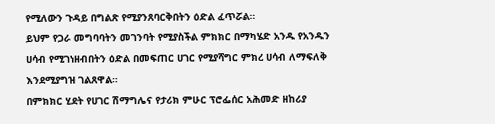የሚለውን ጉዳይ በግልጽ የሚያንጸባርቅበትን ዕድል ፈጥሯል።
ይህም የጋራ መግባባትን መገንባት የሚያስችል ምክክር በማካሄድ አንዱ የአንዱን ሀሳብ የሚገነዘብበትን ዕድል በመፍጠር ሀገር የሚያሻግር ምክረ ሀሳብ ለማፍለቅ እንደሚያግዝ ገልጸዋል።
በምክክር ሂደት የሀገር ሽማግሌና የታሪክ ምሁር ፕሮፌሰር አሕመድ ዘከሪያ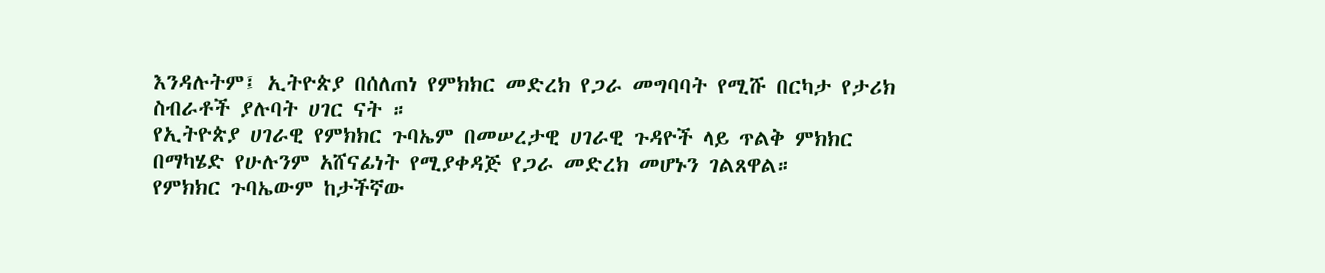እንዳሉትም፤ ኢትዮጵያ በሰለጠነ የምክክር መድረክ የጋራ መግባባት የሚሹ በርካታ የታሪክ ስብራቶች ያሉባት ሀገር ናት ።
የኢትዮጵያ ሀገራዊ የምክክር ጉባኤም በመሠረታዊ ሀገራዊ ጉዳዮች ላይ ጥልቅ ምክክር በማካሄድ የሁሉንም አሸናፊነት የሚያቀዳጅ የጋራ መድረክ መሆኑን ገልጸዋል።
የምክክር ጉባኤውም ከታችኛው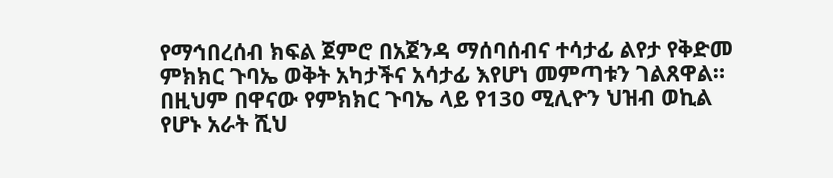የማኅበረሰብ ክፍል ጀምሮ በአጀንዳ ማሰባሰብና ተሳታፊ ልየታ የቅድመ ምክክር ጉባኤ ወቅት አካታችና አሳታፊ እየሆነ መምጣቱን ገልጸዋል።
በዚህም በዋናው የምክክር ጉባኤ ላይ የ130 ሚሊዮን ህዝብ ወኪል የሆኑ አራት ሺህ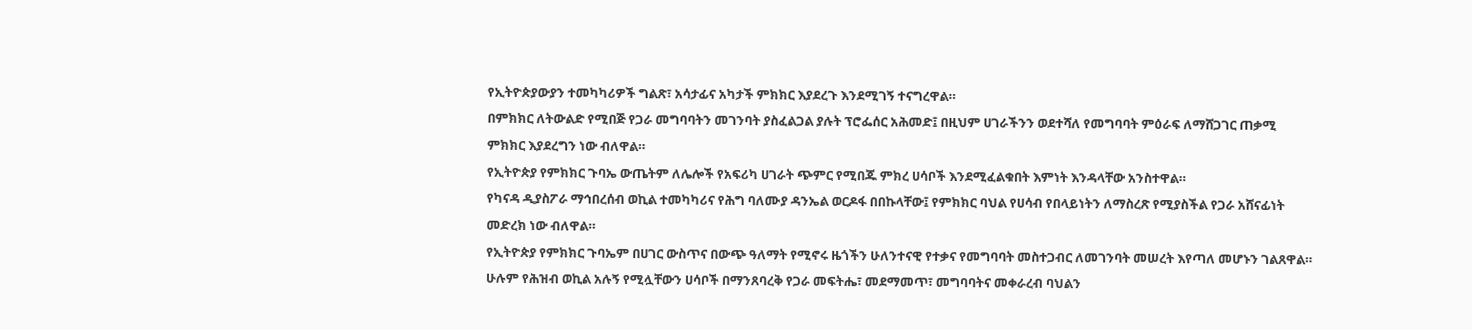የኢትዮጵያውያን ተመካካሪዎች ግልጽ፣ አሳታፊና አካታች ምክክር እያደረጉ እንደሚገኝ ተናግረዋል።
በምክክር ለትውልድ የሚበጅ የጋራ መግባባትን መገንባት ያስፈልጋል ያሉት ፕሮፌሰር አሕመድ፤ በዚህም ሀገራችንን ወደተሻለ የመግባባት ምዕራፍ ለማሸጋገር ጠቃሚ ምክክር እያደረግን ነው ብለዋል።
የኢትዮጵያ የምክክር ጉባኤ ውጤትም ለሌሎች የአፍሪካ ሀገራት ጭምር የሚበጁ ምክረ ሀሳቦች እንደሚፈልቁበት እምነት እንዳላቸው አንስተዋል።
የካናዳ ዲያስፖራ ማኅበረሰብ ወኪል ተመካካሪና የሕግ ባለሙያ ዳንኤል ወርዶፋ በበኩላቸው፤ የምክክር ባህል የሀሳብ የበላይነትን ለማስረጽ የሚያስችል የጋራ አሸናፊነት መድረክ ነው ብለዋል።
የኢትዮጵያ የምክክር ጉባኤም በሀገር ውስጥና በውጭ ዓለማት የሚኖሩ ዜጎችን ሁለንተናዊ የተቃና የመግባባት መስተጋብር ለመገንባት መሠረት እየጣለ መሆኑን ገልጸዋል።
ሁሉም የሕዝብ ወኪል አሉኝ የሚሏቸውን ሀሳቦች በማንጸባረቅ የጋራ መፍትሔ፣ መደማመጥ፣ መግባባትና መቀራረብ ባህልን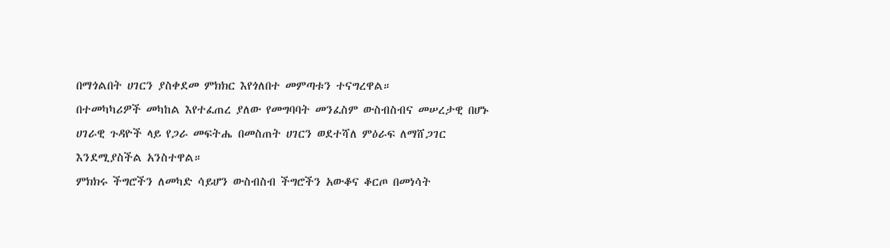በማጎልበት ሀገርን ያስቀደመ ምክክር እየጎለበተ መምጣቱን ተናግረዋል።
በተመካካሪዎች መካከል እየተፈጠረ ያለው የመግባባት መንፈስም ውስብስብና መሠረታዊ በሆኑ ሀገራዊ ጉዳዮች ላይ የጋራ መፍትሔ በመስጠት ሀገርን ወደተሻለ ምዕራፍ ለማሸጋገር እንደሚያስችል አንስተዋል።
ምክክሩ ችግሮችን ለመካድ ሳይሆን ውስብስብ ችግሮችን አውቆና ቆርጦ በመነሳት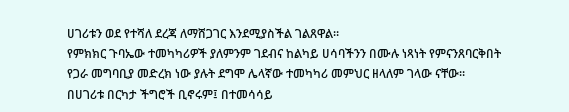ሀገሪቱን ወደ የተሻለ ደረጃ ለማሸጋገር እንደሚያስችል ገልጸዋል።
የምክክር ጉባኤው ተመካካሪዎች ያለምንም ገደብና ከልካይ ሀሳባችንን በሙሉ ነጻነት የምናንጸባርቅበት የጋራ መግባቢያ መድረክ ነው ያሉት ደግሞ ሌላኛው ተመካካሪ መምህር ዘላለም ገላው ናቸው።
በሀገሪቱ በርካታ ችግሮች ቢኖሩም፤ በተመሳሳይ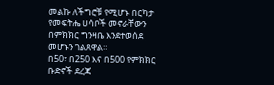መልኩ ለችግሮቹ የሚሆኑ በርካታ የመፍትሔ ሀሳቦች መኖራቸውን በምክክር ግንዛቤ እንደተወሰደ መሆኑን ገልጸዋል።
በ50፣ በ250 እና በ500 የምክክር ቡድኖች ደረጃ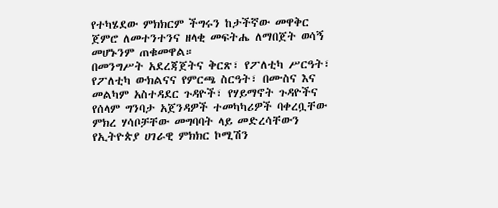የተካሄደው ምክክርም ችግሩን ከታችኛው መዋቅር ጀምሮ ለመተንተንና ዘላቂ መፍትሔ ለማበጀት ወሳኝ መሆኑንም ጠቁመዋል።
በመንግሥት አደረጃጀትና ቅርጽ፣ የፖለቲካ ሥርዓት፣ የፖለቲካ ውክልናና የምርጫ ስርዓት፣ በሙስና እና መልካም አስተዳደር ጉዳዮች፣ የሃይማኖት ጉዳዮችና የሰላም ግንባታ አጀንዳዎች ተመካካሪዎች ባቀረቧቸው ምክረ ሃሳቦቻቸው መግባባት ላይ መድረሳቸውን የኢትዮጵያ ሀገራዊ ምክክር ኮሚሽን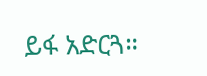ይፋ አድርጓ።